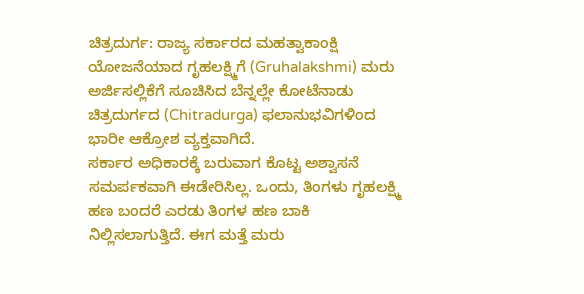ಚಿತ್ರದುರ್ಗ: ರಾಜ್ಯ ಸರ್ಕಾರದ ಮಹತ್ವಾಕಾಂಕ್ಷಿ ಯೋಜನೆಯಾದ ಗೃಹಲಕ್ಷ್ಮಿಗೆ (Gruhalakshmi) ಮರು ಅರ್ಜಿಸಲ್ಲಿಕೆಗೆ ಸೂಚಿಸಿದ ಬೆನ್ನಲ್ಲೇ ಕೋಟೆನಾಡು ಚಿತ್ರದುರ್ಗದ (Chitradurga) ಫಲಾನುಭವಿಗಳಿಂದ ಭಾರೀ ಆಕ್ರೋಶ ವ್ಯಕ್ತವಾಗಿದೆ.
ಸರ್ಕಾರ ಅಧಿಕಾರಕ್ಕೆ ಬರುವಾಗ ಕೊಟ್ಟ ಅಶ್ವಾಸನೆ ಸಮರ್ಪಕವಾಗಿ ಈಡೇರಿಸಿಲ್ಲ. ಒಂದು, ತಿಂಗಳು ಗೃಹಲಕ್ಷ್ಮಿ ಹಣ ಬಂದರೆ ಎರಡು ತಿಂಗಳ ಹಣ ಬಾಕಿ ನಿಲ್ಲಿಸಲಾಗುತ್ತಿದೆ. ಈಗ ಮತ್ತೆ ಮರು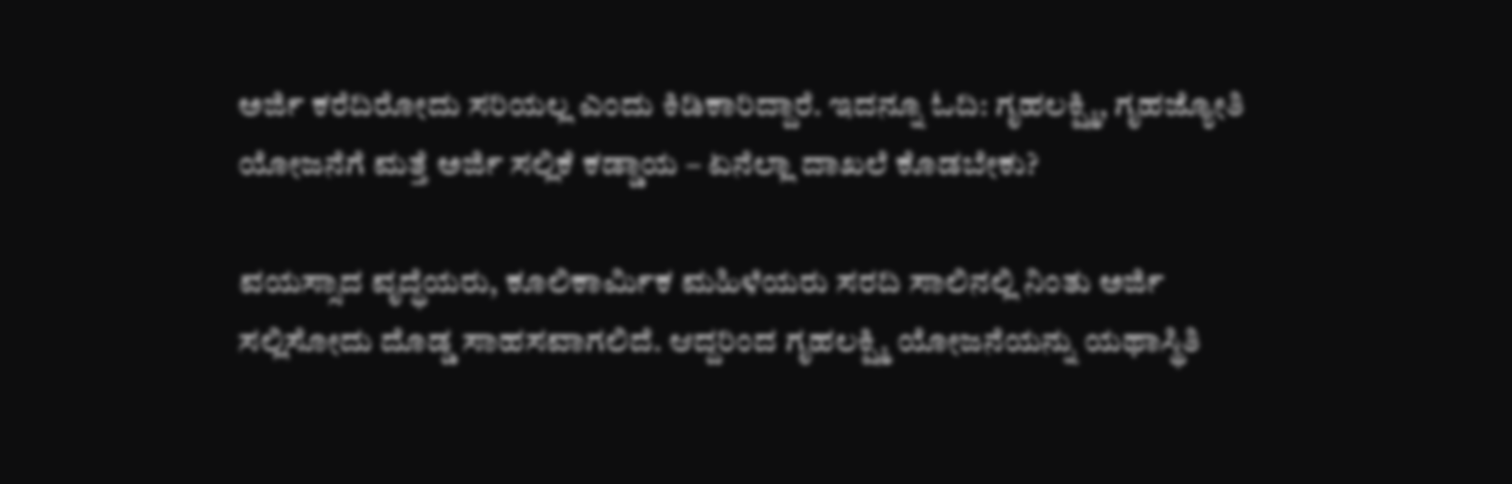ಅರ್ಜಿ ಕರೆದಿರೋದು ಸರಿಯಲ್ಲ ಎಂದು ಕಿಡಿಕಾರಿದ್ದಾರೆ. ಇದನ್ನೂ ಓದಿ: ಗೃಹಲಕ್ಷ್ಮಿ, ಗೃಹಜ್ಯೋತಿ ಯೋಜನೆಗೆ ಮತ್ತೆ ಅರ್ಜಿ ಸಲ್ಲಿಕೆ ಕಡ್ಡಾಯ – ಏನೆಲ್ಲಾ ದಾಖಲೆ ಕೊಡಬೇಕು?

ವಯಸ್ಸಾದ ವೃದ್ಧೆಯರು, ಕೂಲಿಕಾರ್ಮಿಕ ಮಹಿಳೆಯರು ಸರದಿ ಸಾಲಿನಲ್ಲಿ ನಿಂತು ಅರ್ಜಿ ಸಲ್ಲಿಸೋದು ದೊಡ್ಡ ಸಾಹಸವಾಗಲಿದೆ. ಆದ್ದರಿಂದ ಗೃಹಲಕ್ಷ್ಮಿ ಯೋಜನೆಯನ್ನು ಯಥಾಸ್ಥಿತಿ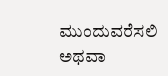ಮುಂದುವರೆಸಲಿ ಅಥವಾ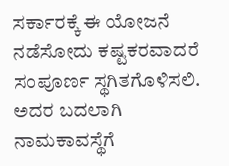ಸರ್ಕಾರಕ್ಕೆ ಈ ಯೋಜನೆ ನಡೆಸೋದು ಕಷ್ಟಕರವಾದರೆ ಸಂಪೂರ್ಣ ಸ್ಥಗಿತಗೊಳಿಸಲಿ. ಅದರ ಬದಲಾಗಿ ನಾಮಕಾವಸ್ಥೆಗೆ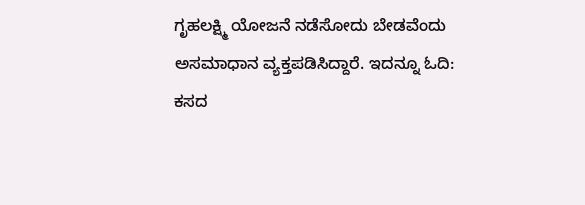ಗೃಹಲಕ್ಷ್ಮಿ ಯೋಜನೆ ನಡೆಸೋದು ಬೇಡವೆಂದು ಅಸಮಾಧಾನ ವ್ಯಕ್ತಪಡಿಸಿದ್ದಾರೆ. ಇದನ್ನೂ ಓದಿ: ಕಸದ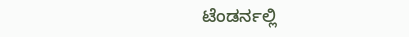ಟೆಂಡರ್ನಲ್ಲಿ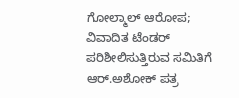ಗೋಲ್ಮಾಲ್ ಆರೋಪ; ವಿವಾದಿತ ಟೆಂಡರ್ ಪರಿಶೀಲಿಸುತ್ತಿರುವ ಸಮಿತಿಗೆ ಆರ್.ಅಶೋಕ್ ಪತ್ರ